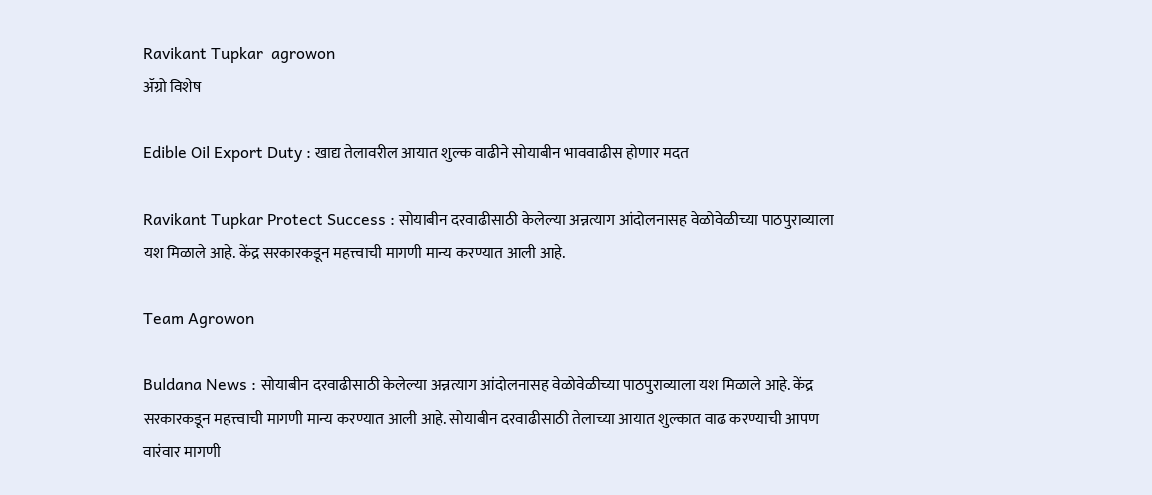Ravikant Tupkar  agrowon
ॲग्रो विशेष

Edible Oil Export Duty : खाद्य तेलावरील आयात शुल्क वाढीने सोयाबीन भाववाढीस होणार मदत

Ravikant Tupkar Protect Success : सोयाबीन दरवाढीसाठी केलेल्या अन्नत्याग आंदोलनासह वेळोवेळीच्या पाठपुराव्याला यश मिळाले आहे. केंद्र सरकारकडून महत्त्वाची मागणी मान्य करण्यात आली आहे.

Team Agrowon

Buldana News : सोयाबीन दरवाढीसाठी केलेल्या अन्नत्याग आंदोलनासह वेळोवेळीच्या पाठपुराव्याला यश मिळाले आहे. केंद्र सरकारकडून महत्त्वाची मागणी मान्य करण्यात आली आहे. सोयाबीन दरवाढीसाठी तेलाच्या आयात शुल्कात वाढ करण्याची आपण वारंवार मागणी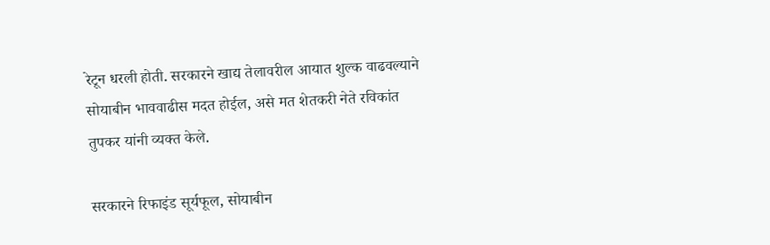रेटून धरली होती. सरकारने खाद्य तेलावरील आयात शुल्क वाढवल्याने सोयाबीन भाववाढीस मदत होईल, असे मत शेतकरी नेते रविकांत तुपकर यांनी व्यक्त केले.

सरकारने रिफाइंड सूर्यफूल, सोयाबीन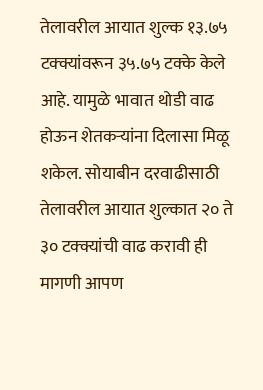तेलावरील आयात शुल्क १३.७५ टक्क्यांवरून ३५.७५ टक्के केले आहे. यामुळे भावात थोडी वाढ होऊन शेतकऱ्यांना दिलासा मिळू शकेल. सोयाबीन दरवाढीसाठी तेलावरील आयात शुल्कात २० ते ३० टक्क्यांची वाढ करावी ही मागणी आपण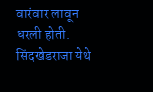वारंवार लावून धरली होती. सिंदखेडराजा येथे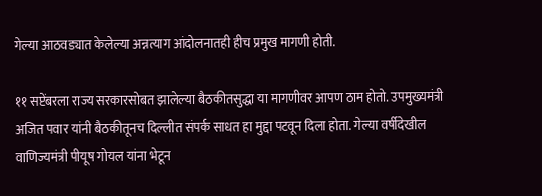गेल्या आठवड्यात केलेल्या अन्नत्याग आंदोलनातही हीच प्रमुख मागणी होती.

११ सप्टेंबरला राज्य सरकारसोबत झालेल्या बैठकीतसुद्धा या मागणीवर आपण ठाम होतो. उपमुख्यमंत्री अजित पवार यांनी बैठकीतूनच दिल्लीत संपर्क साधत हा मुद्दा पटवून दिला होता. गेल्या वर्षीदेखील वाणिज्यमंत्री पीयूष गोयल यांना भेटून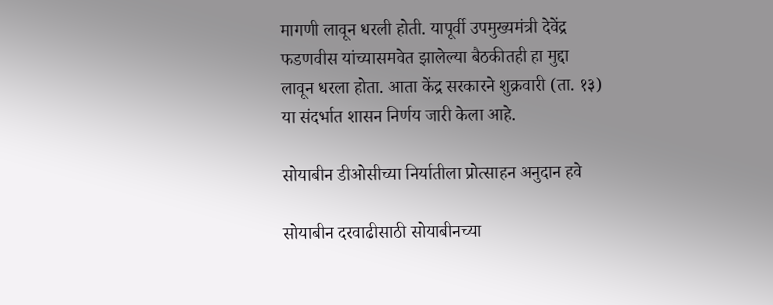मागणी लावून धरली होती. यापूर्वी उपमुख्यमंत्री देवेंद्र फडणवीस यांच्यासमवेत झालेल्या बैठकीतही हा मुद्दा लावून धरला होता. आता केंद्र सरकारने शुक्रवारी (ता. १३) या संदर्भात शासन निर्णय जारी केला आहे.

सोयाबीन डीओसीच्या निर्यातीला प्रोत्साहन अनुदान हवे

सोयाबीन दरवाढीसाठी सोयाबीनच्या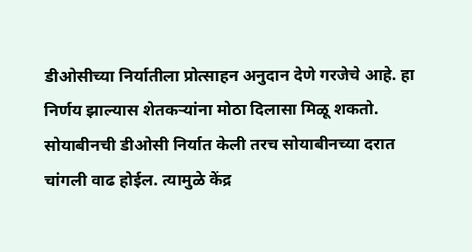डीओसीच्या निर्यातीला प्रोत्साहन अनुदान देणे गरजेचे आहे. हा निर्णय झाल्यास शेतकऱ्यांना मोठा दिलासा मिळू शकतो. सोयाबीनची डीओसी निर्यात केली तरच सोयाबीनच्या दरात चांगली वाढ होईल. त्यामुळे केंद्र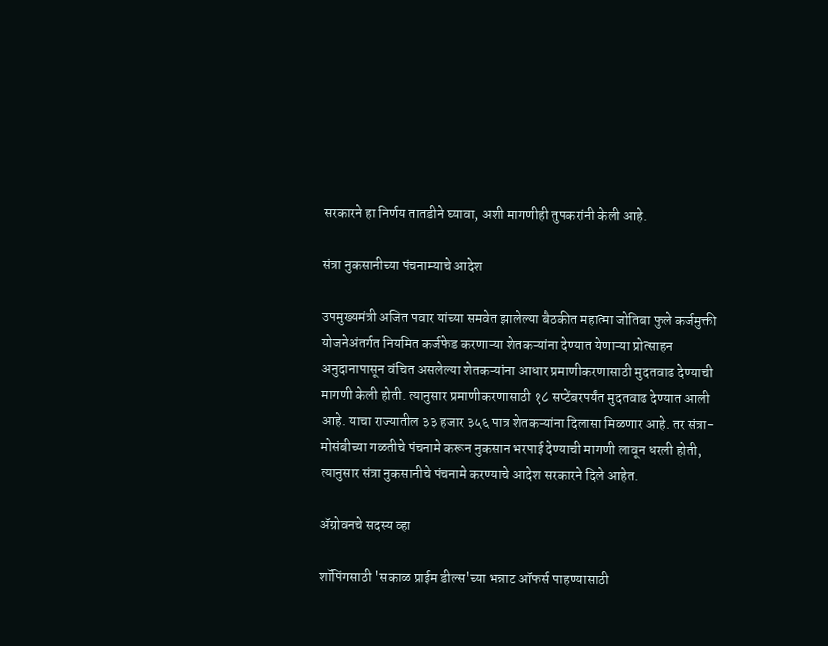सरकारने हा निर्णय तातडीने घ्यावा, अशी मागणीही तुपकरांनी केली आहे.

संत्रा नुकसानीच्या पंचनाम्याचे आदेश

उपमुख्यमंत्री अजित पवार यांच्या समवेत झालेल्या बैठकीत महात्मा जोतिबा फुले कर्जमुक्ती योजनेअंतर्गत नियमित कर्जफेड करणाऱ्या शेतकऱ्यांना देण्यात येणाऱ्या प्रोत्साहन अनुदानापासून वंचित असलेल्या शेतकऱ्यांना आधार प्रमाणीकरणासाठी मुदतवाढ देण्याची मागणी केली होती. त्यानुसार प्रमाणीकरणासाठी १८ सप्टेंबरपर्यंत मुदतवाढ देण्यात आली आहे. याचा राज्यातील ३३ हजार ३५६ पात्र शेतकऱ्यांना दिलासा मिळणार आहे. तर संत्रा-मोसंबीच्या गळतीचे पंचनामे करून नुकसान भरपाई देण्याची मागणी लावून धरली होती, त्यानुसार संत्रा नुकसानीचे पंचनामे करण्याचे आदेश सरकारने दिले आहेत.

ॲग्रोवनचे सदस्य व्हा

शॉपिंगसाठी 'सकाळ प्राईम डील्स'च्या भन्नाट ऑफर्स पाहण्यासाठी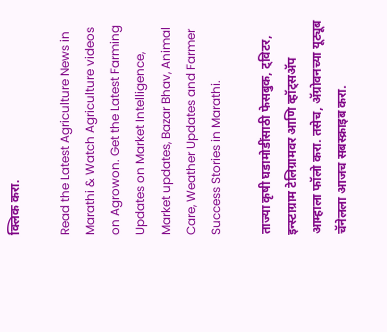क्लिक करा.

Read the Latest Agriculture News in Marathi & Watch Agriculture videos on Agrowon. Get the Latest Farming Updates on Market Intelligence, Market updates, Bazar Bhav, Animal Care, Weather Updates and Farmer Success Stories in Marathi.

ताज्या कृषी घडामोडींसाठी फेसबुक, ट्विटर, इन्स्टाग्राम टेलिग्रामवर आणि व्हॉट्सॲप आम्हाला फॉलो करा. तसेच, ॲग्रोवनच्या यूट्यूब चॅनेलला आजच सबस्क्राइब करा.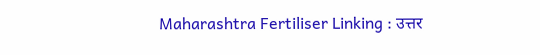Maharashtra Fertiliser Linking : उत्तर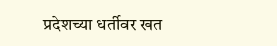प्रदेशच्या धर्तीवर खत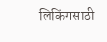लिकिंगसाठी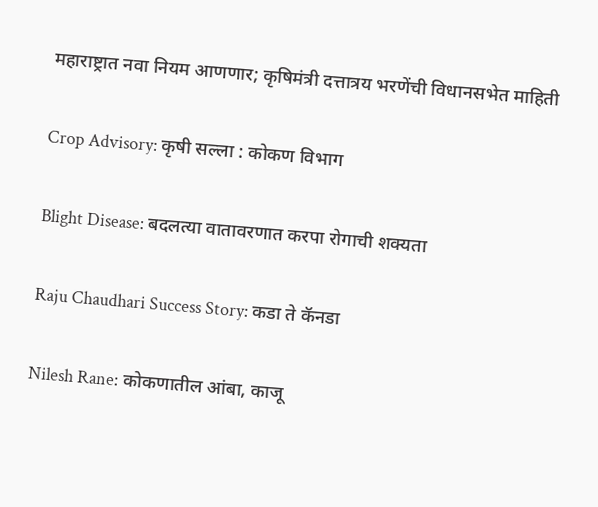महाराष्ट्रात नवा नियम आणणार; कृषिमंत्री दत्तात्रय भरणेंची विधानसभेत माहिती

Crop Advisory: कृषी सल्ला : कोकण विभाग

Blight Disease: बदलत्या वातावरणात करपा रोगाची शक्यता

Raju Chaudhari Success Story: कडा ते कॅनडा

Nilesh Rane: कोकणातील आंबा, काजू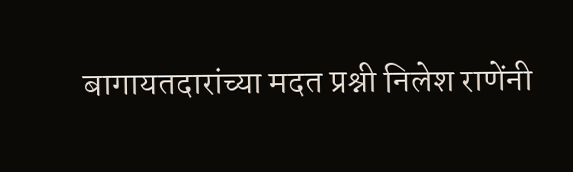बागायतदारांच्या मदत प्रश्नी निलेश राणेंनी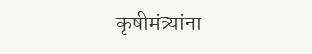कृषीमंत्र्यांना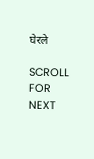घेरले

SCROLL FOR NEXT